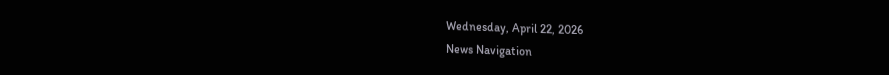Wednesday, April 22, 2026
News Navigation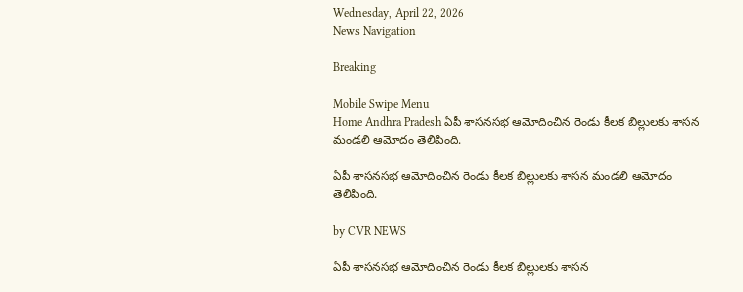Wednesday, April 22, 2026
News Navigation

Breaking

Mobile Swipe Menu
Home Andhra Pradesh ఏపీ శాసనసభ ఆమోదించిన రెండు కీలక బిల్లులకు శాసన మండలి ఆమోదం తెలిపింది.

ఏపీ శాసనసభ ఆమోదించిన రెండు కీలక బిల్లులకు శాసన మండలి ఆమోదం తెలిపింది.

by CVR NEWS

ఏపీ శాసనసభ ఆమోదించిన రెండు కీలక బిల్లులకు శాసన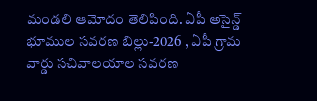మండలి ఆమోదం తెలిపింది. ఏపీ అసైన్డ్ భూముల సవరణ బిల్లు-2026 , ఏపీ గ్రామ వార్డు సచివాలయాల సవరణ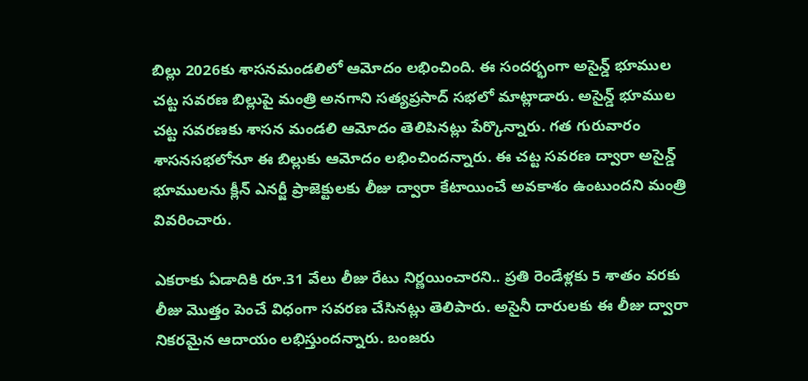బిల్లు 2026కు శాసనమండలిలో ఆమోదం లభించింది. ఈ సందర్భంగా అసైన్డ్ భూముల చట్ట సవరణ బిల్లుపై మంత్రి అనగాని సత్యప్రసాద్ సభలో మాట్లాడారు. అసైన్డ్ భూముల చట్ట సవరణకు శాసన మండలి ఆమోదం తెలిపినట్లు పేర్కొన్నారు. గత గురువారం శాసనసభలోనూ ఈ బిల్లుకు ఆమోదం లభించిందన్నారు. ఈ చట్ట సవరణ ద్వారా అసైన్డ్ భూములను క్లీన్ ఎనర్జీ ప్రాజెక్టులకు లీజు ద్వారా కేటాయించే అవకాశం ఉంటుందని మంత్రి వివరించారు.

ఎకరాకు ఏడాదికి రూ.31 వేలు లీజు రేటు నిర్ణయించారని.. ప్రతి రెండేళ్లకు 5 శాతం వరకు లీజు మొత్తం పెంచే విధంగా సవరణ చేసినట్లు తెలిపారు. అసైనీ దారులకు ఈ లీజు ద్వారా నికరమైన ఆదాయం లభిస్తుందన్నారు. బంజరు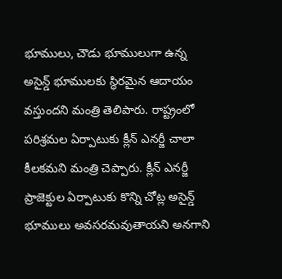భూములు, చౌడు భూములుగా ఉన్న అసైన్డ్ భూములకు స్థిరమైన ఆదాయం వస్తుందని మంత్రి తెలిపారు. రాష్ట్రంలో పరిశ్రమల ఏర్పాటుకు క్లీన్ ఎనర్జీ చాలా కీలకమని మంత్రి చెప్పారు. క్లీన్ ఎనర్జీ ప్రాజెక్టుల ఏర్పాటుకు కొన్ని చోట్ల అసైన్డ్ భూములు అవసరమవుతాయని అనగాని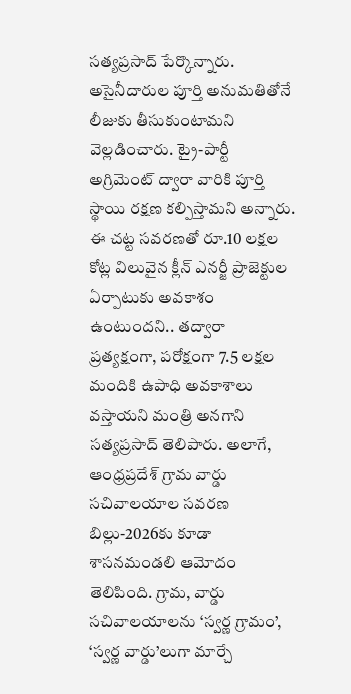సత్యప్రసాద్ పేర్కొన్నారు. అసైనీదారుల పూర్తి అనుమతితోనే లీజుకు తీసుకుంటామని వెల్లడించారు. ట్రై-పార్టీ అగ్రిమెంట్ ద్వారా వారికి పూర్తి స్థాయి రక్షణ కల్పిస్తామని అన్నారు. ఈ చట్ట సవరణతో రూ.10 లక్షల కోట్ల విలువైన క్లీన్ ఎనర్జీ ప్రాజెక్టుల ఏర్పాటుకు అవకాశం ఉంటుందని.. తద్వారా ప్రత్యక్షంగా, పరోక్షంగా 7.5 లక్షల మందికి ఉపాధి అవకాశాలు వస్తాయని మంత్రి అనగాని సత్యప్రసాద్ తెలిపారు. అలాగే, ఆంధ్రప్రదేశ్ గ్రామ వార్డు సచివాలయాల సవరణ బిల్లు-2026కు కూడా శాసనమండలి ఆమోదం తెలిపింది. గ్రామ, వార్డు సచివాలయాలను ‘స్వర్ణ గ్రామం’, ‘స్వర్ణ వార్డు’లుగా మార్చే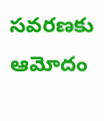సవరణకు ఆమోదం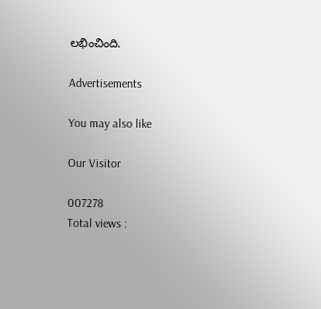లభించింది.

Advertisements

You may also like

Our Visitor

007278
Total views :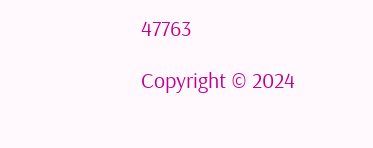47763

Copyright © 2024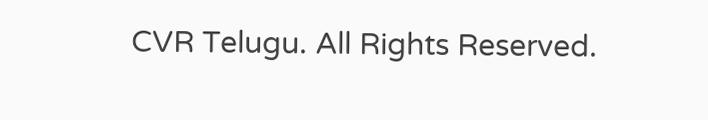CVR Telugu. All Rights Reserved.